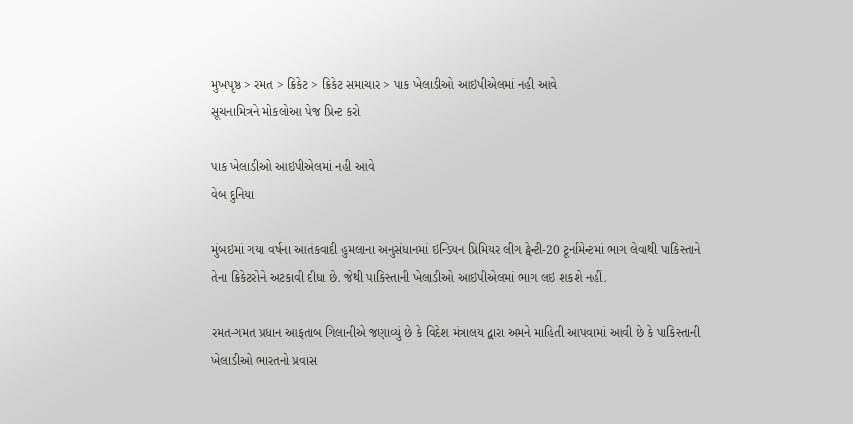મુખપૃષ્ઠ > રમત > ક્રિકેટ > ક્રિકેટ સમાચાર > પાક ખેલાડીઓ આઇપીએલમાં નહી આવે
સૂચનામિત્રને મોકલોઆ પેજ પ્રિન્ટ કરો

પાક ખેલાડીઓ આઇપીએલમાં નહી આવે
વેબ દુનિયા

મુંબઇમાં ગયા વર્ષના આતંકવાદી હુમલાના અનુસંધાનમાં ઇન્ડિયન પ્રિમિયર લીગ ટ્વેન્ટી-20 ટૂર્નામેન્ટમાં ભાગ લેવાથી પાકિસ્તાને તેના ક્રિકેટરોને અટકાવી દીધા છે. જેથી પાકિસ્તાની ખેલાડીઓ આઇપીએલમાં ભાગ લઇ શકશે નહીં.

રમત-ગમત પ્રધાન આફતાબ ગિલાનીએ જણાવ્યું છે કે વિદેશ મંત્રાલય દ્વારા અમને માહિતી આપવામાં આવી છે કે પાકિસ્તાની ખેલાડીઓ ભારતનો પ્રવાસ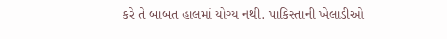કરે તે બાબત હાલમાં યોગ્ય નથી. પાકિસ્તાની ખેલાડીઓ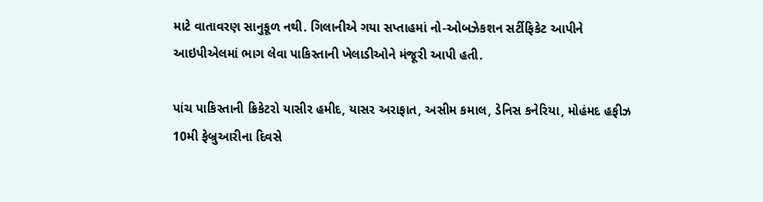માટે વાતાવરણ સાનુકૂળ નથી. ગિલાનીએ ગયા સપ્તાહમાં નો-ઓબઝેકશન સર્ટીફિકેટ આપીને આઇપીએલમાં ભાગ લેવા પાકિસ્તાની ખેલાડીઓને મંજૂરી આપી હતી.

પાંચ પાકિસ્તાની ક્રિકેટરો યાસીર હમીદ, યાસર અરાફાત, અસીમ કમાલ, ડેનિસ કનેરિયા, મોહંમદ હફીઝ 10મી ફેબ્રુઆરીના દિવસે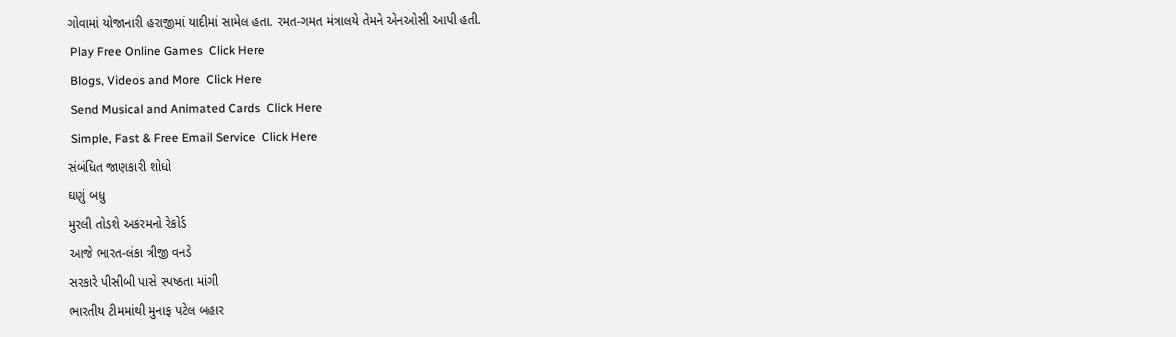ગોવામાં યોજાનારી હરાજીમાં યાદીમાં સામેલ હતા. રમત-ગમત મંત્રાલયે તેમને એનઓસી આપી હતી.
 Play Free Online Games  Click Here
 Blogs, Videos and More  Click Here
 Send Musical and Animated Cards  Click Here
 Simple, Fast & Free Email Service  Click Here
સંબંધિત જાણકારી શોધો
ઘણું બધુ
મુરલી તોડશે અકરમનો રેકોર્ડ
આજે ભારત-લંકા ત્રીજી વનડે
સરકારે પીસીબી પાસે સ્પષ્ઠતા માંગી
ભારતીય ટીમમાંથી મુનાફ પટેલ બહાર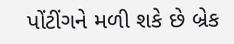પોંટીંગને મળી શકે છે બ્રેક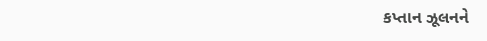કપ્તાન ઝૂલનને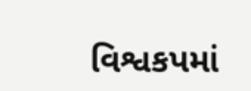વિશ્વકપમાં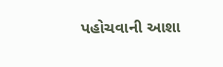પહોચવાની આશા